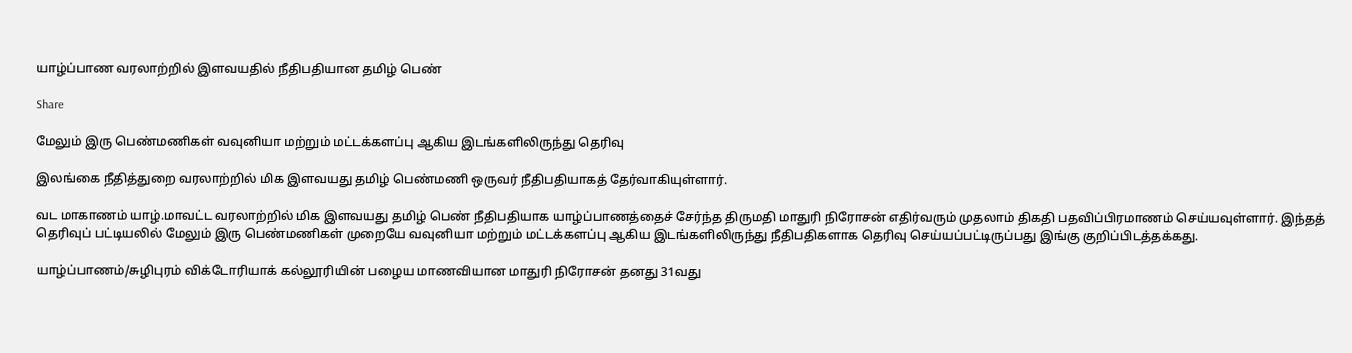யாழ்ப்பாண வரலாற்றில் இளவயதில் நீதிபதியான தமிழ் பெண்

Share

மேலும் இரு பெண்மணிகள் வவுனியா மற்றும் மட்டக்களப்பு ஆகிய இடங்களிலிருந்து தெரிவு

இலங்கை நீதித்துறை வரலாற்றில் மிக இளவயது தமிழ் பெண்மணி ஒருவர் நீதிபதியாகத் தேர்வாகியுள்ளார்.

வட மாகாணம் யாழ்.மாவட்ட வரலாற்றில் மிக இளவயது தமிழ் பெண் நீதிபதியாக யாழ்ப்பாணத்தைச் சேர்ந்த திருமதி மாதுரி நிரோசன் எதிர்வரும் முதலாம் திகதி பதவிப்பிரமாணம் செய்யவுள்ளார். இந்தத் தெரிவுப் பட்டியலில் மேலும் இரு பெண்மணிகள் முறையே வவுனியா மற்றும் மட்டக்களப்பு ஆகிய இடங்களிலிருந்து நீதிபதிகளாக தெரிவு செய்யப்பட்டிருப்பது இங்கு குறிப்பிடத்தக்கது.

யாழ்ப்பாணம்/சுழிபுரம் விக்டோரியாக் கல்லூரியின் பழைய மாணவியான மாதுரி நிரோசன் தனது 31வது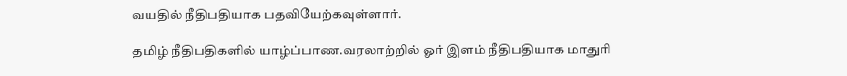வயதில் நீதிபதியாக பதவியேற்கவுள்ளார்.

தமிழ் நீதிபதிகளில் யாழ்ப்பாண.வரலாற்றில் ஓர் இளம் நீதிபதியாக மாதுரி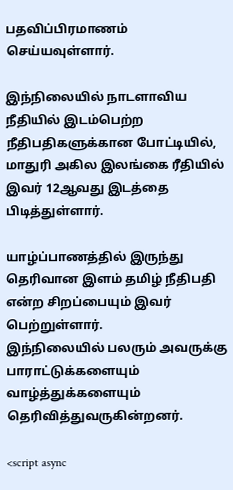பதவிப்பிரமாணம் செய்யவுள்ளார்.

இந்நிலையில் நாடளாவிய நீதியில் இடம்பெற்ற நீதிபதிகளுக்கான போட்டியில், மாதுரி அகில இலங்கை ரீதியில் இவர் 12ஆவது இடத்தை பிடித்துள்ளார்.

யாழ்ப்பாணத்தில் இருந்து தெரிவான இளம் தமிழ் நீதிபதி என்ற சிறப்பையும் இவர் பெற்றுள்ளார்.
இந்நிலையில் பலரும் அவருக்கு பாராட்டுக்களையும் வாழ்த்துக்களையும் தெரிவித்துவருகின்றனர்.

<script async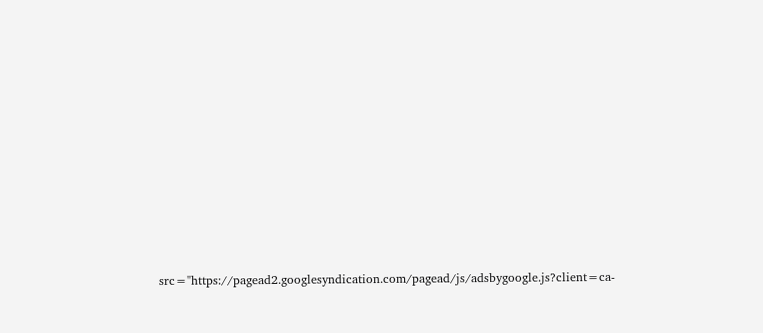src="https://pagead2.googlesyndication.com/pagead/js/adsbygoogle.js?client=ca-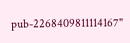pub-2268409811114167"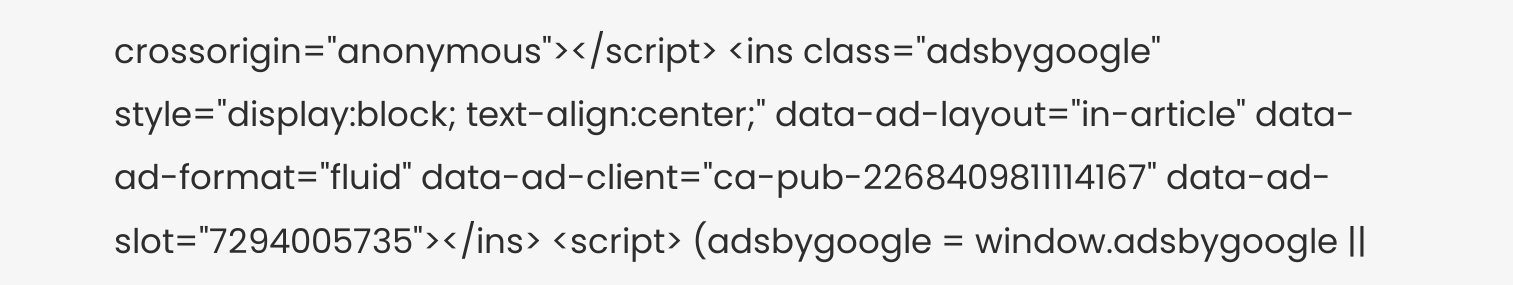crossorigin="anonymous"></script> <ins class="adsbygoogle" style="display:block; text-align:center;" data-ad-layout="in-article" data-ad-format="fluid" data-ad-client="ca-pub-2268409811114167" data-ad-slot="7294005735"></ins> <script> (adsbygoogle = window.adsbygoogle ||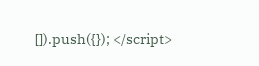[]).push({}); </script>